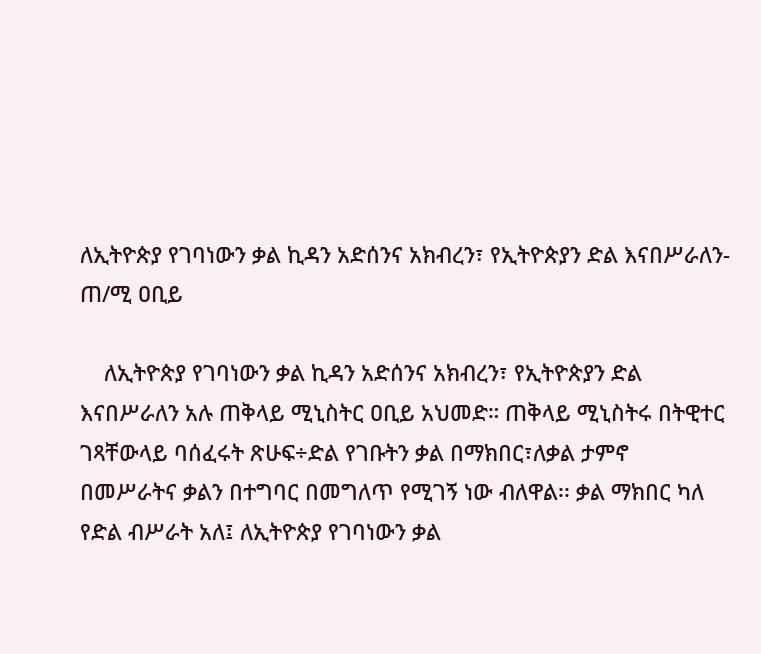ለኢትዮጵያ የገባነውን ቃል ኪዳን አድሰንና አክብረን፣ የኢትዮጵያን ድል እናበሥራለን-ጠ/ሚ ዐቢይ

    ለኢትዮጵያ የገባነውን ቃል ኪዳን አድሰንና አክብረን፣ የኢትዮጵያን ድል እናበሥራለን አሉ ጠቅላይ ሚኒስትር ዐቢይ አህመድ። ጠቅላይ ሚኒስትሩ በትዊተር ገጻቸውላይ ባሰፈሩት ጽሁፍ÷ድል የገቡትን ቃል በማክበር፣ለቃል ታምኖ በመሥራትና ቃልን በተግባር በመግለጥ የሚገኝ ነው ብለዋል፡፡ ቃል ማክበር ካለ የድል ብሥራት አለ፤ ለኢትዮጵያ የገባነውን ቃል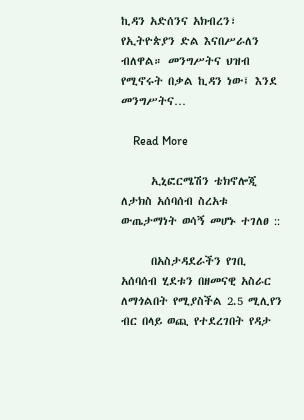ኪዳን አድሰንና አክብረን፣ የኢትዮጵያን ድል እናበሥራለን ብለዋል። መንግሥትና ህዝብ የሚኖሩት በቃል ኪዳን ነው፤ እንደ መንግሥትና…

    Read More

      ኢኒፎርሜሽን ቴክኖሎጂ ለታክስ አሰባሰብ ስረአቱ ውጤታማነት ወሳኝ መሆኑ ተገለፀ ::

      በአስታዳደራችን የገቢ አሰባሰብ ሂደቱን በዘመናዊ አስራር ለማጎልበት የሚያስችል 2.5 ሚሊየን ብር በላይ ወጪ የተደረገበት የዳታ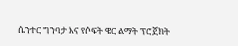ሴንተር ግንባታ እና የሶፍት ዌር ልማት ፕሮጀክት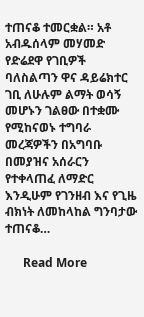ተጠናቆ ተመርቋል። አቶ አብዱሰላም መሃመድ የድሬደዋ የገቢዎች ባለስልጣን ዋና ዳይሬክተር ገቢ ለሁሉም ልማት ወሳኝ መሆኑን ገልፀው በተቋሙ የሚከናወኑ ተግባራ መረጃዎችን በአግባቡ በመያዝና አሰራርን የተቀላጠፈ ለማድር እንዲሁም የገንዘብ እና የጊዜ ብክነት ለመከላከል ግንባታው ተጠናቆ…

      Read More